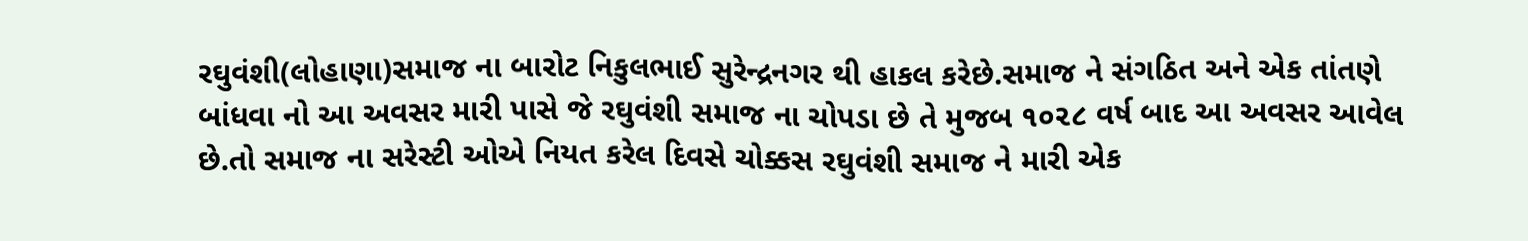રઘુવંશી(લોહાણા)સમાજ ના બારોટ નિકુલભાઈ સુરેન્દ્રનગર થી હાકલ કરેછે.સમાજ ને સંગઠિત અને એક તાંતણે બાંધવા નો આ અવસર મારી પાસે જે રઘુવંશી સમાજ ના ચોપડા છે તે મુજબ ૧૦૨૮ વર્ષ બાદ આ અવસર આવેલ છે.તો સમાજ ના સરેસ્ટી ઓએ નિયત કરેલ દિવસે ચોક્કસ રઘુવંશી સમાજ ને મારી એક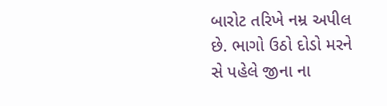બારોટ તરિખે નમ્ર અપીલ છે. ભાગો ઉઠો દોડો મરને સે પહેલે જીના ના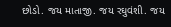છોડો. જય માતાજી. જય રઘુવંશી. જય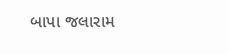બાપા જલારામ